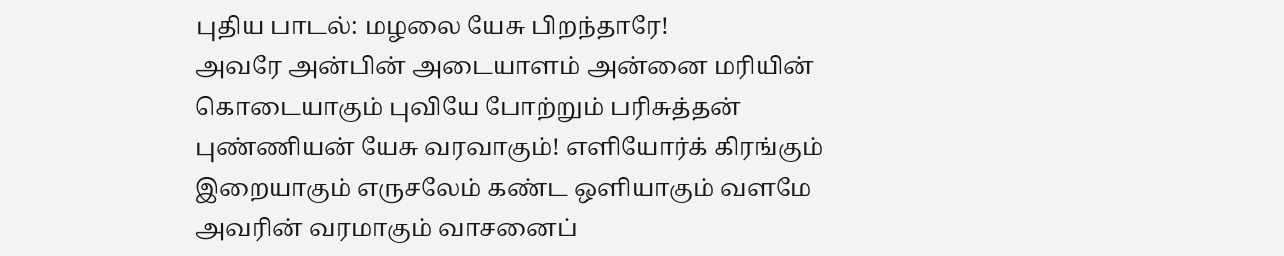புதிய பாடல்: மழலை யேசு பிறந்தாரே!
அவரே அன்பின் அடையாளம் அன்னை மரியின் கொடையாகும் புவியே போற்றும் பரிசுத்தன் புண்ணியன் யேசு வரவாகும்! எளியோர்க் கிரங்கும் இறையாகும் எருசலேம் கண்ட ஒளியாகும் வளமே அவரின் வரமாகும் வாசனைப்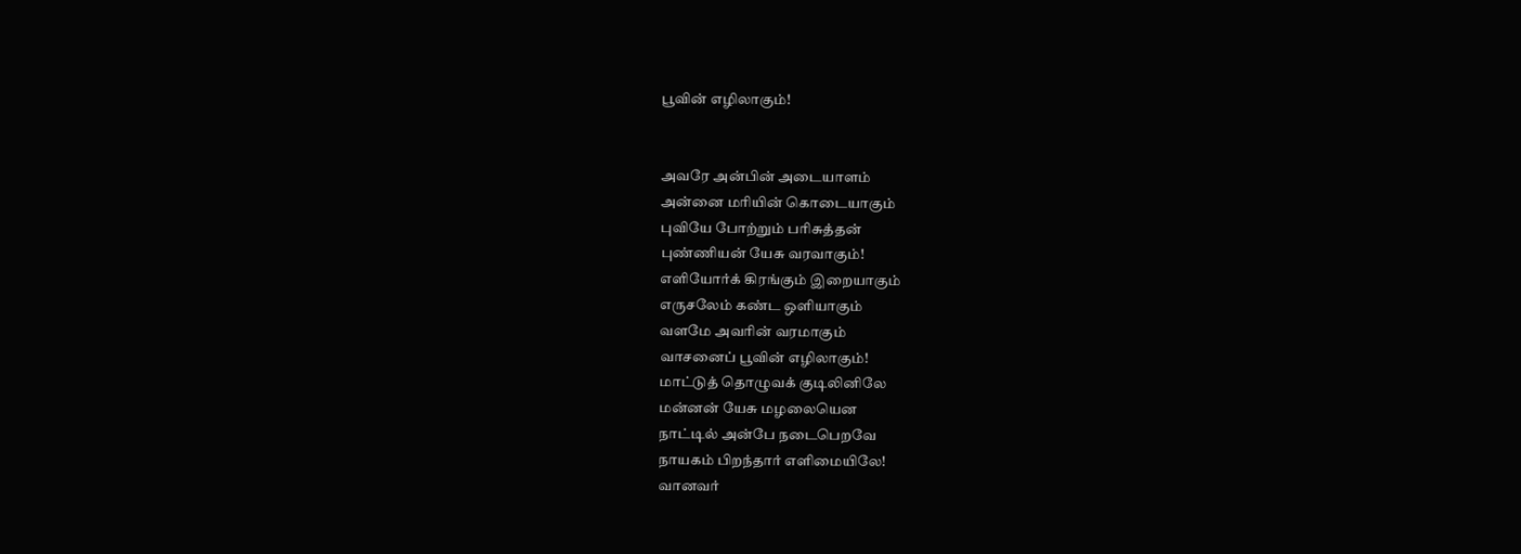பூவின் எழிலாகும்!


அவரே அன்பின் அடையாளம்
அன்னை மரியின் கொடையாகும்
புவியே போற்றும் பரிசுத்தன்
புண்ணியன் யேசு வரவாகும்!
எளியோர்க் கிரங்கும் இறையாகும்
எருசலேம் கண்ட ஒளியாகும்
வளமே அவரின் வரமாகும்
வாசனைப் பூவின் எழிலாகும்!
மாட்டுத் தொழுவக் குடிலினிலே
மன்னன் யேசு மழலையென
நாட்டில் அன்பே நடைபெறவே
நாயகம் பிறந்தார் எளிமையிலே!
வானவர்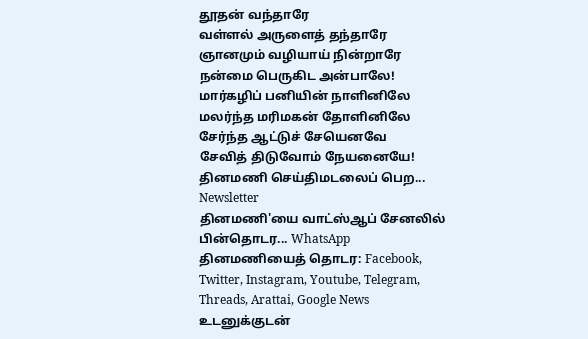தூதன் வந்தாரே
வள்ளல் அருளைத் தந்தாரே
ஞானமும் வழியாய் நின்றாரே
நன்மை பெருகிட அன்பாலே!
மார்கழிப் பனியின் நாளினிலே
மலர்ந்த மரிமகன் தோளினிலே
சேர்ந்த ஆட்டுச் சேயெனவே
சேவித் திடுவோம் நேயனையே!
தினமணி செய்திமடலைப் பெற... Newsletter
தினமணி'யை வாட்ஸ்ஆப் சேனலில் பின்தொடர... WhatsApp
தினமணியைத் தொடர: Facebook, Twitter, Instagram, Youtube, Telegram, Threads, Arattai, Google News
உடனுக்குடன்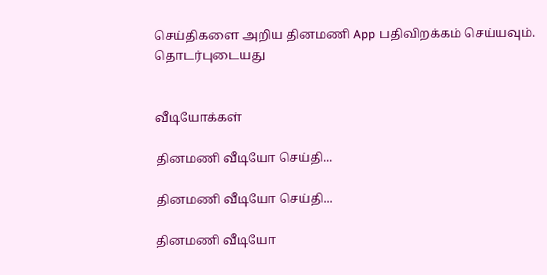செய்திகளை அறிய தினமணி App பதிவிறக்கம் செய்யவும்.
தொடர்புடையது


வீடியோக்கள்

தினமணி வீடியோ செய்தி...

தினமணி வீடியோ செய்தி...

தினமணி வீடியோ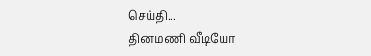செய்தி...
தினமணி வீடியோ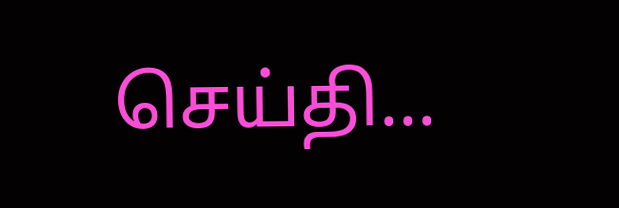செய்தி...